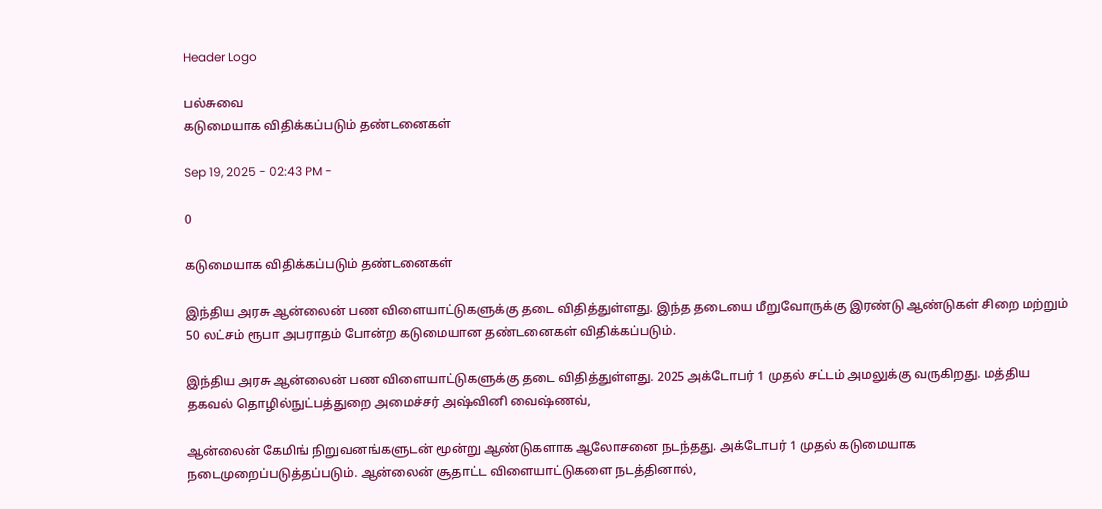Header Logo

பல்சுவை
கடுமையாக விதிக்கப்படும் தண்டனைகள்

Sep 19, 2025 - 02:43 PM -

0

கடுமையாக விதிக்கப்படும் தண்டனைகள்

இந்திய அரசு ஆன்லைன் பண விளையாட்டுகளுக்கு தடை விதித்துள்ளது. இந்த தடையை மீறுவோருக்கு இரண்டு ஆண்டுகள் சிறை மற்றும் 50 லட்சம் ரூபா அபராதம் போன்ற கடுமையான தண்டனைகள் விதிக்கப்படும்.

இந்திய அரசு ஆன்லைன் பண விளையாட்டுகளுக்கு தடை விதித்துள்ளது. 2025 அக்டோபர் 1 முதல் சட்டம் அமலுக்கு வருகிறது. மத்திய தகவல் தொழில்நுட்பத்துறை அமைச்சர் அஷ்வினி வைஷ்ணவ்,

ஆன்லைன் கேமிங் நிறுவனங்களுடன் மூன்று ஆண்டுகளாக ஆலோசனை நடந்தது. அக்டோபர் 1 முதல் கடுமையாக நடைமுறைப்படுத்தப்படும். ஆன்லைன் சூதாட்ட விளையாட்டுகளை நடத்தினால்,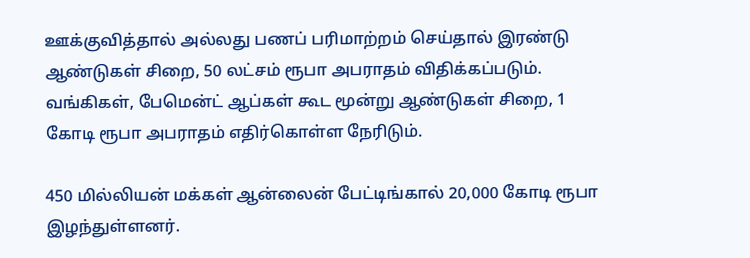ஊக்குவித்தால் அல்லது பணப் பரிமாற்றம் செய்தால் இரண்டு ஆண்டுகள் சிறை, 50 லட்சம் ரூபா அபராதம் விதிக்கப்படும். வங்கிகள், பேமென்ட் ஆப்கள் கூட மூன்று ஆண்டுகள் சிறை, 1 கோடி ரூபா அபராதம் எதிர்கொள்ள நேரிடும்.

450 மில்லியன் மக்கள் ஆன்லைன் பேட்டிங்கால் 20,000 கோடி ரூபா இழந்துள்ளனர்.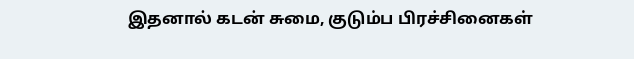இதனால் கடன் சுமை, குடும்ப பிரச்சினைகள்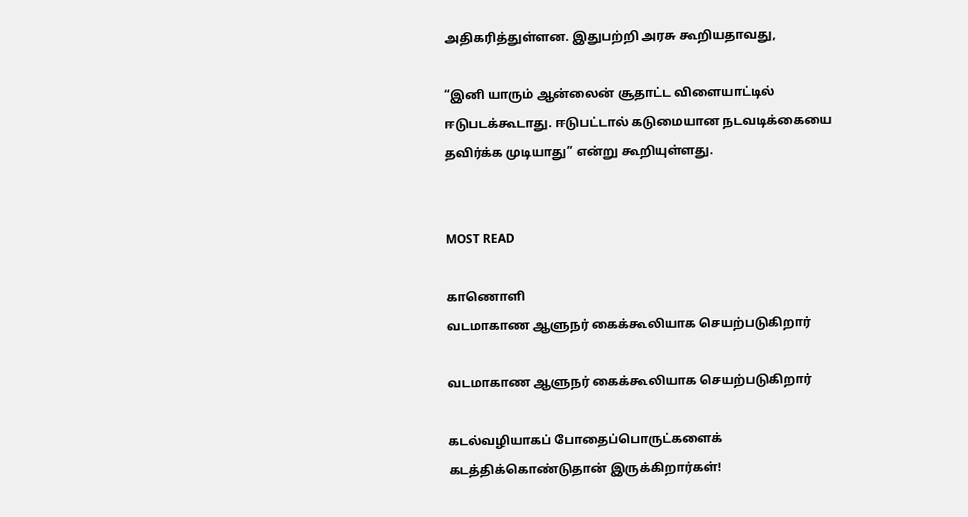அதிகரித்துள்ளன. இதுபற்றி அரசு கூறியதாவது,

“இனி யாரும் ஆன்லைன் சூதாட்ட விளையாட்டில் ஈடுபடக்கூடாது. ஈடுபட்டால் கடுமையான நடவடிக்கையை தவிர்க்க முடியாது” என்று கூறியுள்ளது.


MOST READ

காணொளி
வடமாகாண ஆளுநர் கைக்கூலியாக செயற்படுகிறார்

வடமாகாண ஆளுநர் கைக்கூலியாக செயற்படுகிறார்

கடல்வழியாகப் போதைப்பொருட்களைக் கடத்திக்கொண்டுதான் இருக்கிறார்கள்!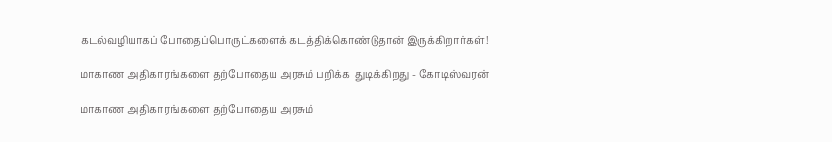கடல்வழியாகப் போதைப்பொருட்களைக் கடத்திக்கொண்டுதான் இருக்கிறார்கள்!

மாகாண அதிகாரங்களை தற்போதைய அரசும் பறிக்க  துடிக்கிறது - கோடிஸ்வரன்

மாகாண அதிகாரங்களை தற்போதைய அரசும்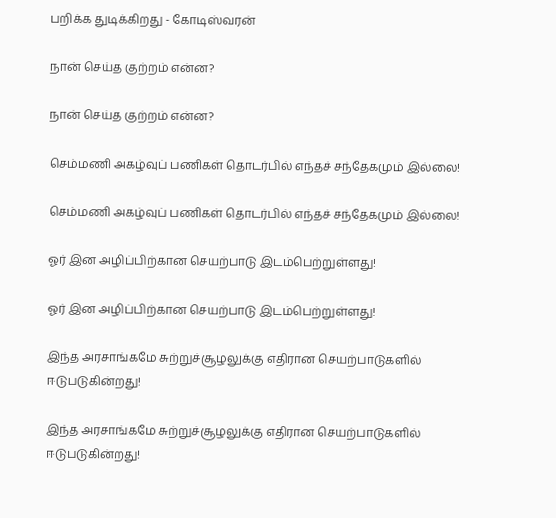பறிக்க துடிக்கிறது - கோடிஸ்வரன்

நான் செய்த குற்றம் என்ன?

நான் செய்த குற்றம் என்ன?

செம்மணி அகழ்வுப் பணிகள் தொடர்பில் எந்தச் சந்தேகமும் இல்லை!

செம்மணி அகழ்வுப் பணிகள் தொடர்பில் எந்தச் சந்தேகமும் இல்லை!

ஓர் இன அழிப்பிற்கான செயற்பாடு இடம்பெற்றுள்ளது!

ஓர் இன அழிப்பிற்கான செயற்பாடு இடம்பெற்றுள்ளது!

இந்த அரசாங்கமே சுற்றுச்சூழலுக்கு எதிரான செயற்பாடுகளில் ஈடுபடுகின்றது!

இந்த அரசாங்கமே சுற்றுச்சூழலுக்கு எதிரான செயற்பாடுகளில் ஈடுபடுகின்றது!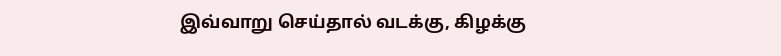இவ்வாறு செய்தால் வடக்கு, கிழக்கு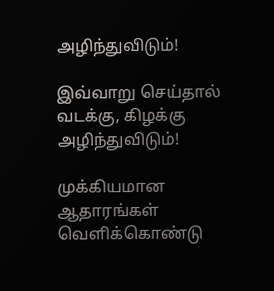அழிந்துவிடும்!

இவ்வாறு செய்தால் வடக்கு, கிழக்கு அழிந்துவிடும்!

முக்கியமான ஆதாரங்கள் வெளிக்கொண்டு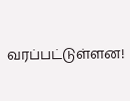வரப்பட்டுள்ளன!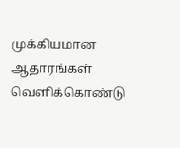முக்கியமான ஆதாரங்கள் வெளிக்கொண்டு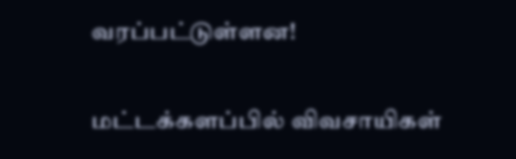வரப்பட்டுள்ளன!

மட்டக்களப்பில் விவசாயிகள்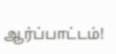ஆர்ப்பாட்டம்!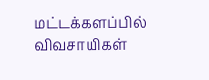மட்டக்களப்பில் விவசாயிகள்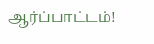ஆர்ப்பாட்டம்!